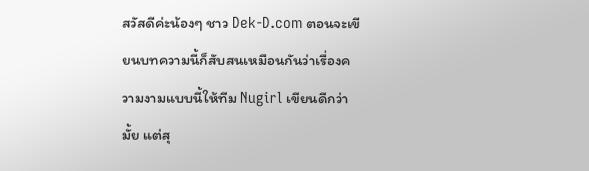สวัสดีค่ะน้องๆ ชาว Dek-D.com ตอนจะเขียนบทความนี้ก็สับสนเหมือนกันว่าเรื่องความงามแบบนี้ให้ทีม Nugirl เขียนดีกว่ามั้ย แต่สุ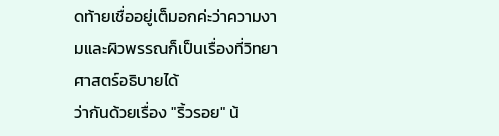ดท้ายเชื่ออยู่เต็มอกค่ะว่าความงามและผิวพรรณก็เป็นเรื่องที่วิทยาศาสตร์อธิบายได้
ว่ากันด้วยเรื่อง "ริ้วรอย" น้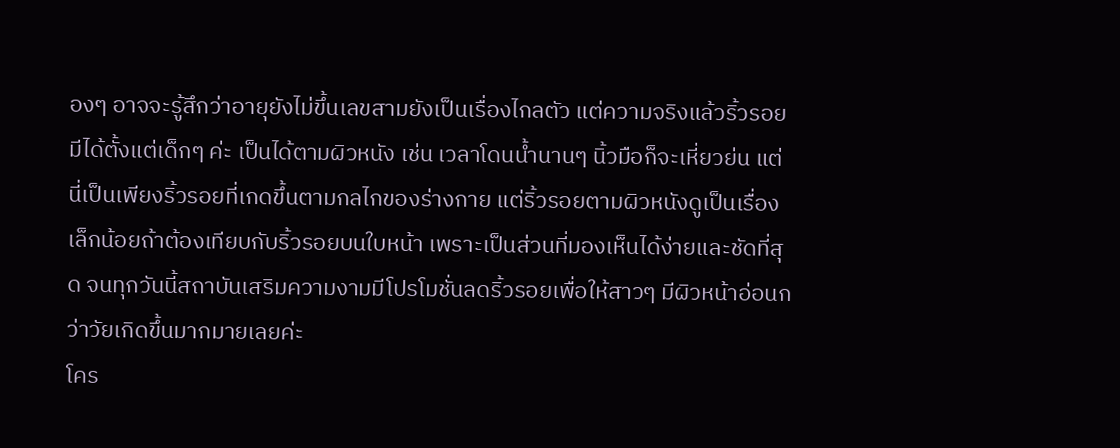องๆ อาจจะรู้สึกว่าอายุยังไม่ขึ้นเลขสามยังเป็นเรื่องไกลตัว แต่ความจริงแล้วริ้วรอยมีได้ตั้งแต่เด็กๆ ค่ะ เป็นได้ตามผิวหนัง เช่น เวลาโดนน้ำนานๆ นิ้วมือก็จะเหี่ยวย่น แต่นี่เป็นเพียงริ้วรอยที่เกดขึ้นตามกลไกของร่างกาย แต่ริ้วรอยตามผิวหนังดูเป็นเรื่องเล็กน้อยถ้าต้องเทียบกับริ้วรอยบนใบหน้า เพราะเป็นส่วนที่มองเห็นได้ง่ายและชัดที่สุด จนทุกวันนี้สถาบันเสริมความงามมีโปรโมชั่นลดริ้วรอยเพื่อให้สาวๆ มีผิวหน้าอ่อนกว่าวัยเกิดขึ้นมากมายเลยค่ะ
โคร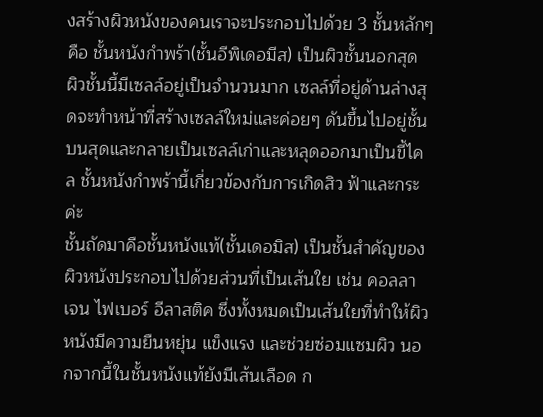งสร้างผิวหนังของคนเราจะประกอบไปด้วย 3 ชั้นหลักๆ คือ ชั้นหนังกำพร้า(ชั้นอีพิเดอมีส) เป็นผิวชั้นนอกสุด ผิวชั้นนี้มีเซลล์อยู่เป็นจำนวนมาก เซลล์ที่อยู่ด้านล่างสุดจะทำหน้าที่สร้างเซลล์ใหม่และค่อยๆ ดันขึ้นไปอยู่ชั้นบนสุดและกลายเป็นเซลล์เก่าและหลุดออกมาเป็นขี้ไคล ชั้นหนังกำพร้านี้เกี่ยวข้องกับการเกิดสิว ฟ้าและกระค่ะ
ชั้นถัดมาคือชั้นหนังแท้(ชั้นเดอมิส) เป็นชั้นสำคัญของผิวหนังประกอบไปด้วยส่วนที่เป็นเส้นใย เช่น คอลลาเจน ไฟเบอร์ อีลาสติค ซึ่งทั้งหมดเป็นเส้นใยที่ทำให้ผิวหนังมีความยืนหยุ่น แข็งแรง และช่วยซ่อมแซมผิว นอกจากนี้ในชั้นหนังแท้ยังมีเส้นเลือด ก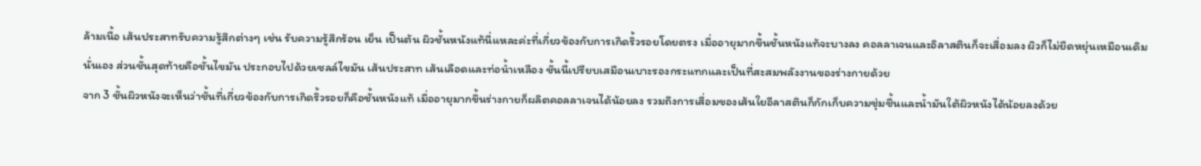ล้ามเนื้อ เส้นประสาทรับความรู้สึกต่างๆ เช่น รับความรู้สึกร้อน เย็น เป็นต้น ผิวชั้นหนังแท้นี่แหละค่ะที่เกี่ยวข้องกับการเกิดริ้วรอยโดยตรง เมื่ออายุมากขึ้นชั้นหนังแท้จะบางลง คอลลาเจนและอิลาสตินก็จะเสื่อมลง ผิวก็ไม่ยืดหยุ่นเหมือนเดิมนั่นเอง ส่วนชั้นสุดท้ายคือชั้นไขมัน ประกอบไปด้วยเซลล์ไขมัน เส้นประสาท เส้นเลือดและท่อน้ำเหลือง ชั้นนี้เปรียบเสมือนเบาะรองกระแทกและเป็นที่สะสมพลังงานของร่างกายด้วย
จาก 3 ชั้นผิวหนังจะเห็นว่าชั้นที่เกี่ยวข้องกับการเกิดริ้วรอยก็คือชั้นหนังแท้ เมื่ออายุมากขึ้นร่างกายก็ผลิตคอลลาเจนได้น้อยลง รวมถึงการเสื่อมของเส้นใยอีลาสตินก็กักเก็บความชุ่มชื้นและน้ำมันใต้ผิวหนังได้น้อยลงด้วย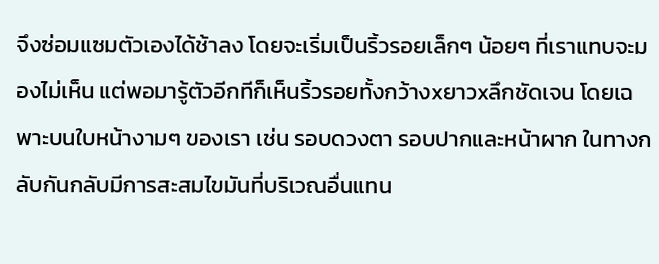จึงซ่อมแซมตัวเองได้ช้าลง โดยจะเริ่มเป็นริ้วรอยเล็กๆ น้อยๆ ที่เราแทบจะมองไม่เห็น แต่พอมารู้ตัวอีกทีก็เห็นริ้วรอยทั้งกว้างxยาวxลึกชัดเจน โดยเฉพาะบนใบหน้างามๆ ของเรา เช่น รอบดวงตา รอบปากและหน้าผาก ในทางกลับกันกลับมีการสะสมไขมันที่บริเวณอื่นแทน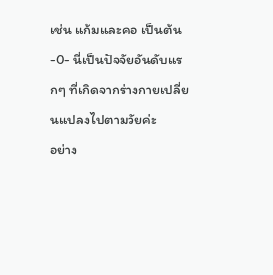เช่น แก้มและคอ เป็นต้น-0- นี่เป็นปัจจัยอันดับแรกๆ ที่เกิดจากร่างกายเปลี่ยนแปลงไปตามวัยค่ะ
อย่าง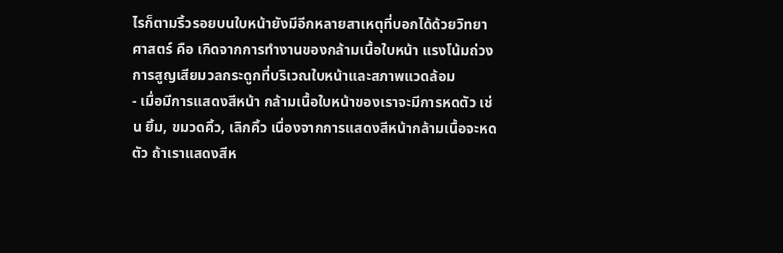ไรก็ตามริ้วรอยบนใบหน้ายังมีอีกหลายสาเหตุที่บอกได้ด้วยวิทยาศาสตร์ คือ เกิดจากการทำงานของกล้ามเนื้อใบหน้า แรงโน้มถ่วง การสูญเสียมวลกระดูกที่บริเวณใบหน้าและสภาพแวดล้อม
- เมื่อมีการแสดงสีหน้า กล้ามเนื้อใบหน้าของเราจะมีการหดตัว เช่น ยิ้ม, ขมวดคิ้ว, เลิกคิ้ว เนื่องจากการแสดงสีหน้ากล้ามเนื้อจะหดตัว ถ้าเราแสดงสีห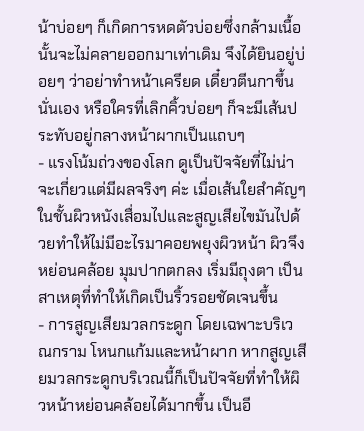น้าบ่อยๆ ก็เกิดการหดตัวบ่อยซึ่งกล้ามเนื้อนั้นจะไม่คลายออกมาเท่าเดิม จึงได้ยินอยู่บ่อยๆ ว่าอย่าทำหน้าเครียด เดี๋ยวตีนกาขึ้นนั่นเอง หรือใครที่เลิกคิ้วบ่อยๆ ก็จะมีเส้นประทับอยู่กลางหน้าผากเป็นแถบๆ
- แรงโน้มถ่วงของโลก ดูเป็นปัจจัยที่ไม่น่าจะเกี่ยวแต่มีผลจริงๆ ค่ะ เมื่อเส้นใยสำคัญๆ ในชั้นผิวหนังเสื่อมไปและสูญเสียไขมันไปด้วยทำให้ไม่มีอะไรมาคอยพยุงผิวหน้า ผิวจึงหย่อนคล้อย มุมปากตกลง เริ่มมีถุงตา เป็นสาเหตุที่ทำให้เกิดเป็นริ้วรอยชัดเจนขึ้น
- การสูญเสียมวลกระดูก โดยเฉพาะบริเวณกราม โหนกแก้มและหน้าผาก หากสูญเสียมวลกระดูกบริเวณนี้ก็เป็นปัจจัยที่ทำให้ผิวหน้าหย่อนคล้อยได้มากขึ้น เป็นอี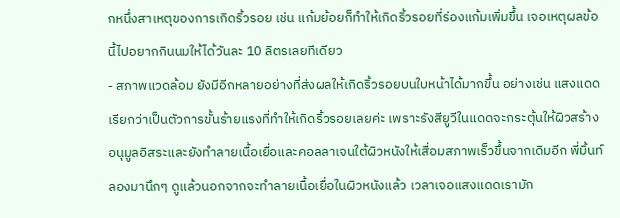กหนึ่งสาเหตุของการเกิดริ้วรอย เช่น แก้มย้อยก็ทำให้เกิดริ้วรอยที่ร่องแก้มเพิ่มขึ้น เจอเหตุผลข้อนี้ไปอยากกินนมให้ได้วันละ 10 ลิตรเลยทีเดียว
- สภาพแวดล้อม ยังมีอีกหลายอย่างที่ส่งผลให้เกิดริ้วรอยบนใบหน้าได้มากขึ้น อย่างเช่น แสงแดด เรียกว่าเป็นตัวการขั้นร้ายแรงที่ทำให้เกิดริ้วรอยเลยค่ะ เพราะรังสียูวีในแดดจะกระตุ้นให้ผิวสร้างอนุมูลอิสระและยังทำลายเนื้อเยื่อและคอลลาเจนใต้ผิวหนังให้เสื่อมสภาพเร็วขึ้นจากเดิมอีก พี่มิ้นท์ลองมานึกๆ ดูแล้วนอกจากจะทำลายเนื้อเยื่อในผิวหนังแล้ว เวลาเจอแสงแดดเรามัก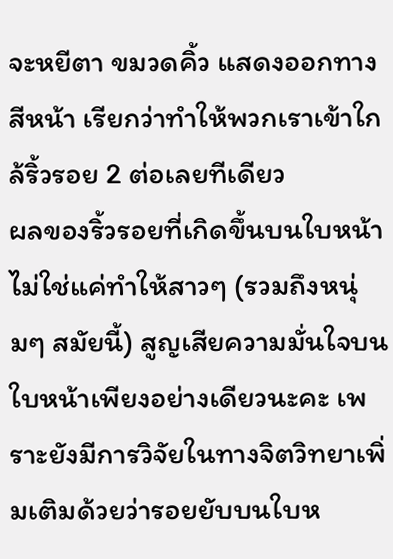จะหยีตา ขมวดคิ้ว แสดงออกทางสีหน้า เรียกว่าทำให้พวกเราเข้าใกล้ริ้วรอย 2 ต่อเลยทีเดียว
ผลของริ้วรอยที่เกิดขึ้นบนใบหน้าไม่ใช่แค่ทำให้สาวๆ (รวมถึงหนุ่มๆ สมัยนี้) สูญเสียความมั่นใจบนใบหน้าเพียงอย่างเดียวนะคะ เพราะยังมีการวิจัยในทางจิตวิทยาเพิ่มเติมด้วยว่ารอยยับบนใบห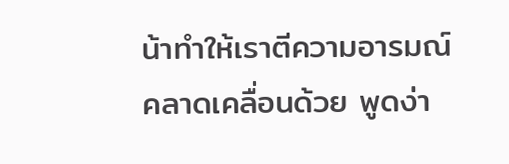น้าทำให้เราตีความอารมณ์คลาดเคลื่อนด้วย พูดง่า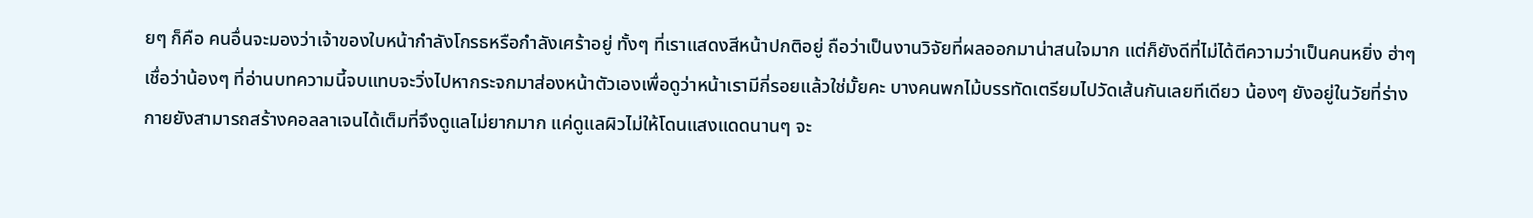ยๆ ก็คือ คนอื่นจะมองว่าเจ้าของใบหน้ากำลังโกรธหรือกำลังเศร้าอยู่ ทั้งๆ ที่เราแสดงสีหน้าปกติอยู่ ถือว่าเป็นงานวิจัยที่ผลออกมาน่าสนใจมาก แต่ก็ยังดีที่ไม่ได้ตีความว่าเป็นคนหยิ่ง ฮ่าๆ
เชื่อว่าน้องๆ ที่อ่านบทความนี้จบแทบจะวิ่งไปหากระจกมาส่องหน้าตัวเองเพื่อดูว่าหน้าเรามีกี่รอยแล้วใช่มั้ยคะ บางคนพกไม้บรรทัดเตรียมไปวัดเส้นกันเลยทีเดียว น้องๆ ยังอยู่ในวัยที่ร่างกายยังสามารถสร้างคอลลาเจนได้เต็มที่จึงดูแลไม่ยากมาก แค่ดูแลผิวไม่ให้โดนแสงแดดนานๆ จะ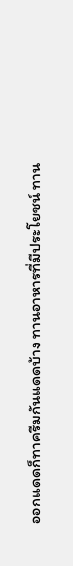ออกแดดก็ทาครีมกันแดดบ้าง ทานอาหารที่มีประโยชน์ ทาน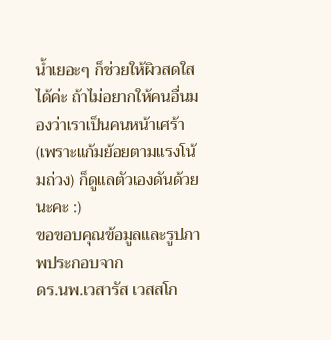น้ำเยอะๆ ก็ช่วยให้ผิวสดใสได้ค่ะ ถ้าไม่อยากให้คนอื่นมองว่าเราเป็นคนหน้าเศร้า(เพราะแก้มย้อยตามแรงโน้มถ่วง) ก็ดูแลตัวเองดันด้วยนะคะ :)
ขอขอบคุณข้อมูลและรูปภาพประกอบจาก
ดร.นพ.เวสารัส เวสสโก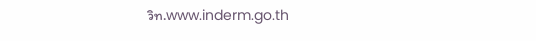วิท.www.inderm.go.th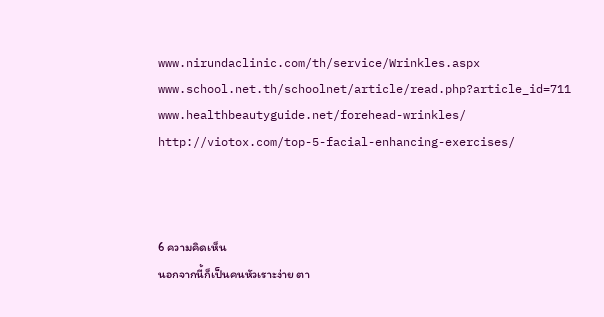www.nirundaclinic.com/th/service/Wrinkles.aspx
www.school.net.th/schoolnet/article/read.php?article_id=711
www.healthbeautyguide.net/forehead-wrinkles/
http://viotox.com/top-5-facial-enhancing-exercises/



6 ความคิดเห็น
นอกจากนี้ก็เป็นคนหัวเราะง่าย ตา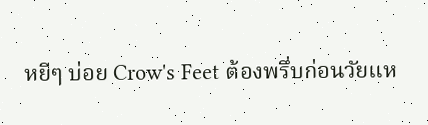หยีๆ บ่อย Crow's Feet ต้องพรึ่บก่อนวัยแห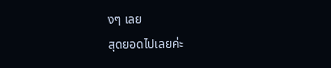งๆ เลย
สุดยอดไปเลยค่ะ